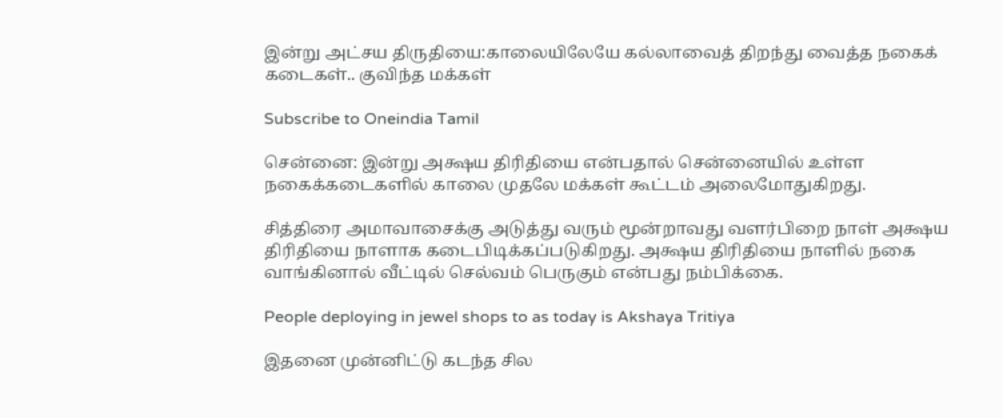இன்று அட்சய திருதியை:காலையிலேயே கல்லாவைத் திறந்து வைத்த நகைக் கடைகள்.. குவிந்த மக்கள்

Subscribe to Oneindia Tamil

சென்னை: இன்று அக்ஷய திரிதியை என்பதால் சென்னையில் உள்ள நகைக்கடைகளில் காலை முதலே மக்கள் கூட்டம் அலைமோதுகிறது.

சித்திரை அமாவாசைக்கு அடுத்து வரும் மூன்றாவது வளர்பிறை நாள் அக்ஷய திரிதியை நாளாக கடைபிடிக்கப்படுகிறது. அக்ஷய திரிதியை நாளில் நகை வாங்கினால் வீட்டில் செல்வம் பெருகும் என்பது நம்பிக்கை.

People deploying in jewel shops to as today is Akshaya Tritiya

இதனை முன்னிட்டு கடந்த சில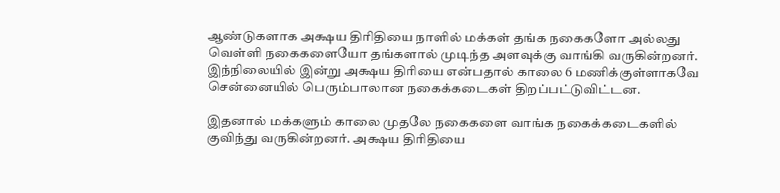ஆண்டுகளாக அக்ஷய திரிதியை நாளில் மக்கள் தங்க நகைகளோ அல்லது வெள்ளி நகைகளையோ தங்களால் முடிந்த அளவுக்கு வாங்கி வருகின்றனர். இந்நிலையில் இன்று அக்ஷய திரியை என்பதால் காலை 6 மணிக்குள்ளாகவே சென்னையில் பெரும்பாலான நகைக்கடைகள் திறப்பட்டுவிட்டன.

இதனால் மக்களும் காலை முதலே நகைகளை வாங்க நகைக்கடைகளில் குவிந்து வருகின்றனர். அக்ஷய திரிதியை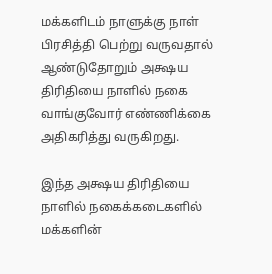மக்களிடம் நாளுக்கு நாள் பிரசித்தி பெற்று வருவதால் ஆண்டுதோறும் அக்ஷய திரிதியை நாளில் நகை வாங்குவோர் எண்ணிக்கை அதிகரித்து வருகிறது.

இந்த அக்ஷய திரிதியை நாளில் நகைக்கடைகளில் மக்களின்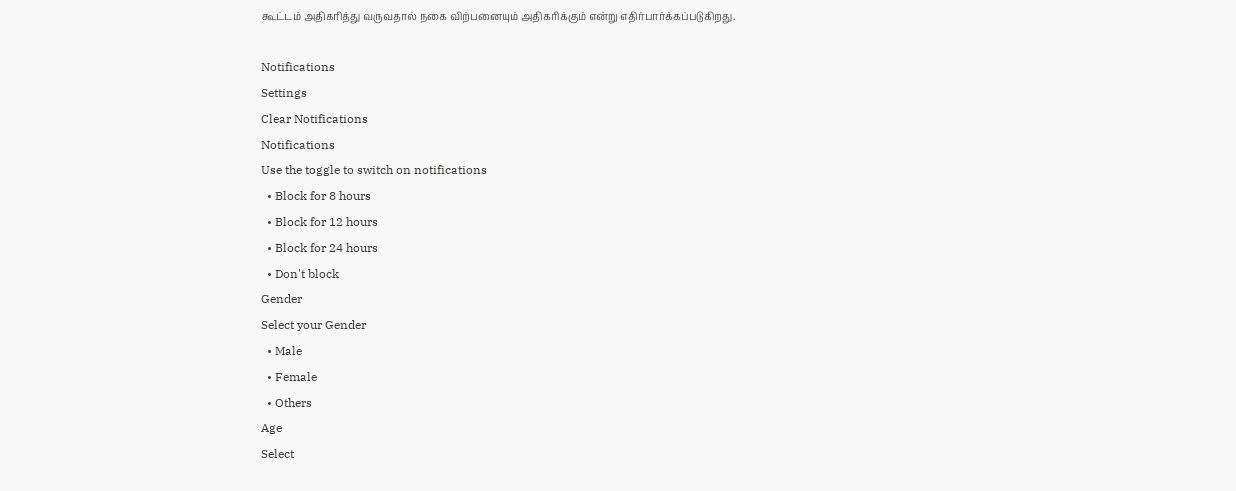கூட்டம் அதிகரித்து வருவதால் நகை விற்பனையும் அதிகரிக்கும் என்று எதிர்பார்க்கப்படுகிறது.

Notifications
Settings
Clear Notifications
Notifications
Use the toggle to switch on notifications
  • Block for 8 hours
  • Block for 12 hours
  • Block for 24 hours
  • Don't block
Gender
Select your Gender
  • Male
  • Female
  • Others
Age
Select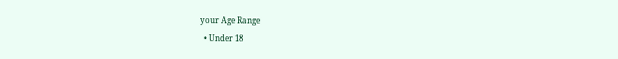your Age Range
  • Under 18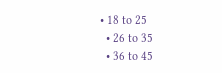• 18 to 25
  • 26 to 35
  • 36 to 45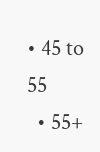• 45 to 55
  • 55+